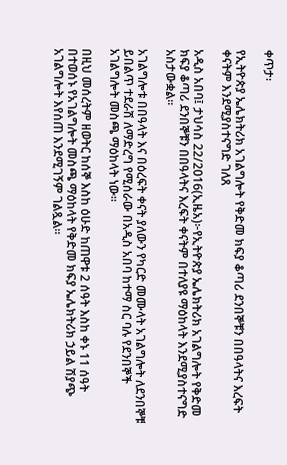ቀጥታ፡

የኢትዮጵያ ኤሌክትሪክ አገልግሎት የቅድመ ክፍያ ቆጣሪ ደንበኞቹን በበዓላትና እረፍት ቀናትም እንደሚያስተናግድ ገለጸ

አዲስ አበባ፤ ታህሳስ 22/2016(ኢዜአ)፦የኢትዮጵያ ኤሌክትሪክ አገልግሎት የቅድመ ክፍያ ቆጣሪ ደንበኞቹን በበዓላትና እረፍት ቀናትም በተለያዩ ማዕከላት እንደሚያስተናግድ አስታውቋል።

አገልግሎቱ በበዓላት እና በዕረፍት ቀናት ያለውን የካርድ መሙላት አገልግሎት ለደንበኞቹ ይበልጥ ተደራሽ ለማድረግ የሚሰራው በአዲስ አበባ ከተማ ስር ባሉ የደንበኞች አገልግሎት መስጫ ማዕከላት ነው።

በዚህ መሰረትም ዘወትር ከሰኞ እስከ ዕሁድ ከጠዋቱ 2 ሰዓት እስከ ቀኑ 11 ሰዓት በተወሰኑ የአገልግሎት መስጫ ማዕከላት የቅድመ ክፍያ ኤሌክትሪክ ኃይል ሽያጭ አገልግሎት እየሰጠ እንደሚገኝም ገልጿል።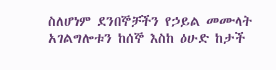ስለሆነም ደንበኞቻችን የኃይል መሙላት አገልግሎቱን ከሰኞ እስከ ዕሁድ ከታች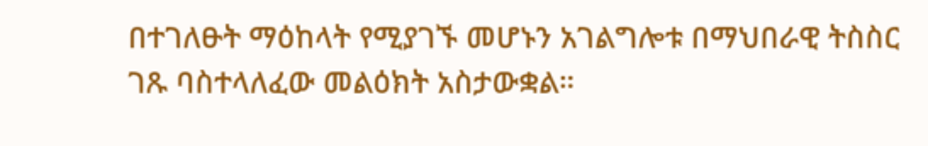በተገለፁት ማዕከላት የሚያገኙ መሆኑን አገልግሎቱ በማህበራዊ ትስስር ገጹ ባስተላለፈው መልዕክት አስታውቋል።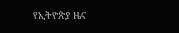የኢትዮጵያ ዜና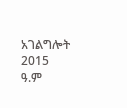አገልግሎት
2015
ዓ.ም